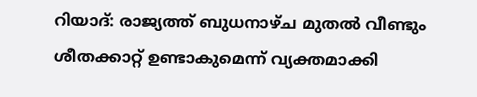റിയാദ്: രാജ്യത്ത് ബുധനാഴ്ച മുതൽ വീണ്ടും ശീതക്കാറ്റ് ഉണ്ടാകുമെന്ന് വ്യക്തമാക്കി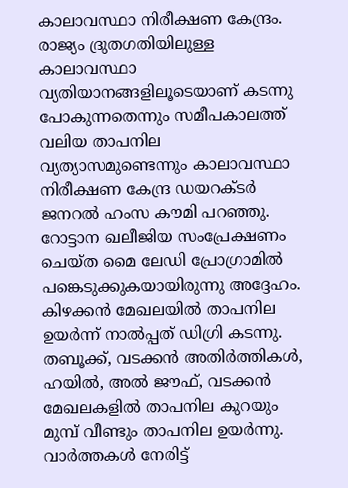കാലാവസ്ഥാ നിരീക്ഷണ കേന്ദ്രം. രാജ്യം ദ്രുതഗതിയിലുള്ള കാലാവസ്ഥാ വ്യതിയാനങ്ങളിലൂടെയാണ് കടന്നു പോകുന്നതെന്നും സമീപകാലത്ത് വലിയ താപനില വ്യത്യാസമുണ്ടെന്നും കാലാവസ്ഥാ നിരീക്ഷണ കേന്ദ്ര ഡയറക്ടർ ജനറൽ ഹംസ കൗമി പറഞ്ഞു. റോട്ടാന ഖലീജിയ സംപ്രേക്ഷണം ചെയ്ത മൈ ലേഡി പ്രോഗ്രാമിൽ പങ്കെടുക്കുകയായിരുന്നു അദ്ദേഹം.
കിഴക്കൻ മേഖലയിൽ താപനില ഉയർന്ന് നാൽപ്പത് ഡിഗ്രി കടന്നു. തബൂക്ക്, വടക്കൻ അതിർത്തികൾ, ഹയിൽ, അൽ ജൗഫ്, വടക്കൻ മേഖലകളിൽ താപനില കുറയും മുമ്പ് വീണ്ടും താപനില ഉയർന്നു.
വാർത്തകൾ നേരിട്ട്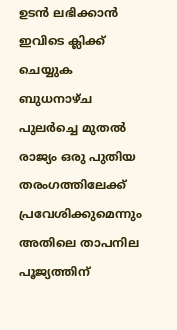ഉടൻ ലഭിക്കാൻ ഇവിടെ ക്ലിക്ക് ചെയ്യുക
ബുധനാഴ്ച പുലർച്ചെ മുതൽ രാജ്യം ഒരു പുതിയ തരംഗത്തിലേക്ക് പ്രവേശിക്കുമെന്നും അതിലെ താപനില പൂജ്യത്തിന്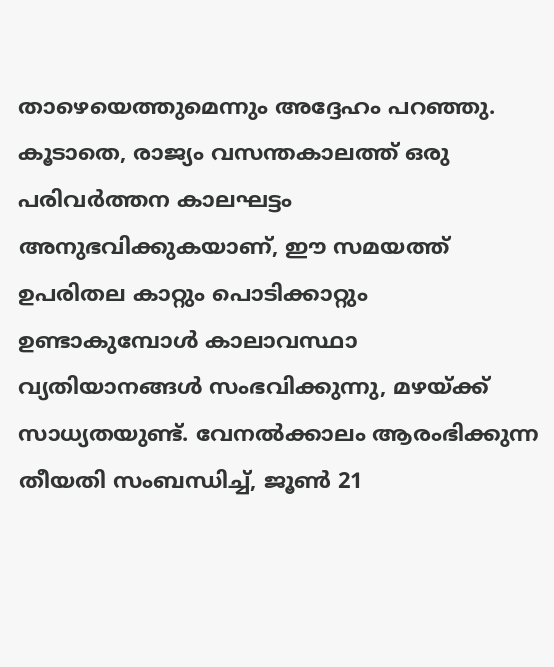താഴെയെത്തുമെന്നും അദ്ദേഹം പറഞ്ഞു. കൂടാതെ, രാജ്യം വസന്തകാലത്ത് ഒരു പരിവർത്തന കാലഘട്ടം അനുഭവിക്കുകയാണ്, ഈ സമയത്ത് ഉപരിതല കാറ്റും പൊടിക്കാറ്റും ഉണ്ടാകുമ്പോൾ കാലാവസ്ഥാ വ്യതിയാനങ്ങൾ സംഭവിക്കുന്നു, മഴയ്ക്ക് സാധ്യതയുണ്ട്. വേനൽക്കാലം ആരംഭിക്കുന്ന തീയതി സംബന്ധിച്ച്, ജൂൺ 21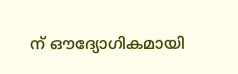ന് ഔദ്യോഗികമായി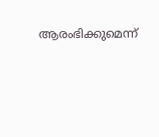ആരംഭിക്കുമെന്ന്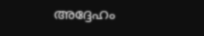അദ്ദേഹം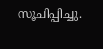സൂചിപ്പിച്ചു.